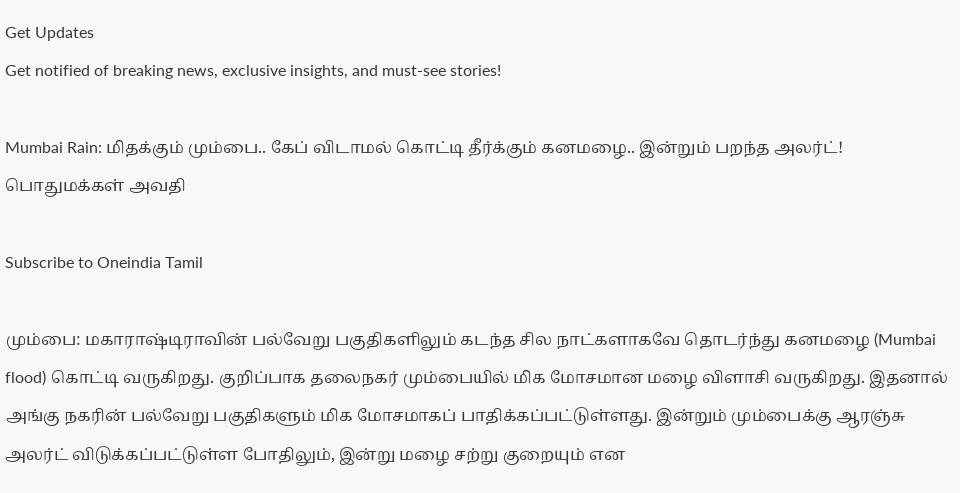Get Updates
Get notified of breaking news, exclusive insights, and must-see stories!

Mumbai Rain: மிதக்கும் மும்பை.. கேப் விடாமல் கொட்டி தீர்க்கும் கனமழை.. இன்றும் பறந்த அலர்ட்! பொதுமக்கள் அவதி

Subscribe to Oneindia Tamil

மும்பை: மகாராஷ்டிராவின் பல்வேறு பகுதிகளிலும் கடந்த சில நாட்களாகவே தொடர்ந்து கனமழை (Mumbai flood) கொட்டி வருகிறது. குறிப்பாக தலைநகர் மும்பையில் மிக மோசமான மழை விளாசி வருகிறது. இதனால் அங்கு நகரின் பல்வேறு பகுதிகளும் மிக மோசமாகப் பாதிக்கப்பட்டுள்ளது. இன்றும் மும்பைக்கு ஆரஞ்சு அலர்ட் விடுக்கப்பட்டுள்ள போதிலும், இன்று மழை சற்று குறையும் என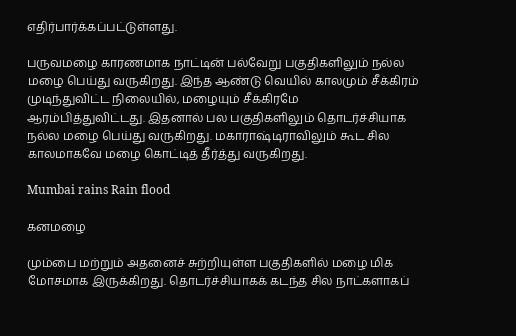எதிர்பார்க்கப்பட்டுள்ளது.

பருவமழை காரணமாக நாட்டின் பல்வேறு பகுதிகளிலும் நல்ல மழை பெய்து வருகிறது. இந்த ஆண்டு வெயில் காலமும் சீக்கிரம் முடிந்துவிட்ட நிலையில், மழையும் சீக்கிரமே ஆரம்பித்துவிட்டது. இதனால் பல பகுதிகளிலும் தொடர்ச்சியாக நல்ல மழை பெய்து வருகிறது. மகாராஷ்டிராவிலும் கூட சில காலமாகவே மழை கொட்டித் தீர்த்து வருகிறது.

Mumbai rains Rain flood

கனமழை

மும்பை மற்றும் அதனைச் சுற்றியுள்ள பகுதிகளில் மழை மிக மோசமாக இருக்கிறது. தொடர்ச்சியாகக் கடந்த சில நாட்களாகப்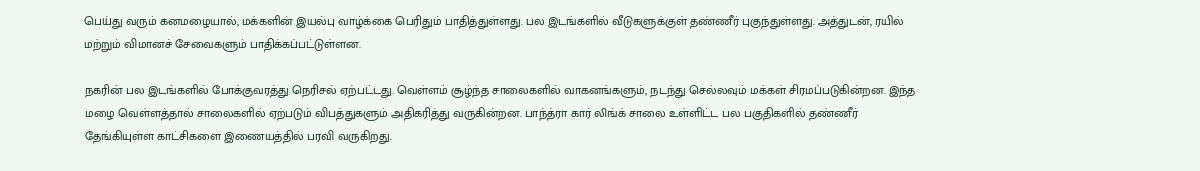பெய்து வரும் கனமழையால், மக்களின் இயல்பு வாழ்க்கை பெரிதும் பாதித்துள்ளது. பல இடங்களில் வீடுகளுக்குள் தண்ணீர் புகுந்துள்ளது. அத்துடன், ரயில் மற்றும் விமானச் சேவைகளும் பாதிக்கப்பட்டுள்ளன.

நகரின் பல இடங்களில் போக்குவரத்து நெரிசல் ஏற்பட்டது. வெள்ளம் சூழ்ந்த சாலைகளில் வாகனங்களும், நடந்து செல்லவும் மக்கள் சிரமப்படுகின்றன. இந்த மழை வெள்ளத்தால் சாலைகளில் ஏற்படும் விபத்துகளும் அதிகரித்து வருகின்றன. பாந்த்ரா கார் லிங்க் சாலை உள்ளிட்ட பல பகுதிகளில் தண்ணீர் தேங்கியுள்ள காட்சிகளை இணையத்தில் பரவி வருகிறது.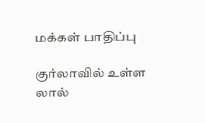மக்கள் பாதிப்பு

குர்லாவில் உள்ள லால்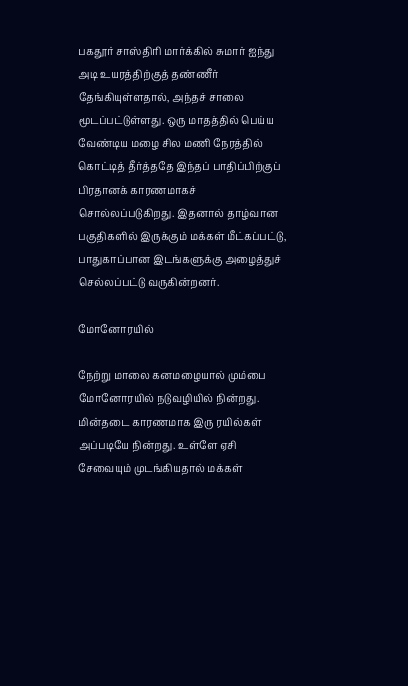பகதூர் சாஸ்திரி மார்க்கில் சுமார் ஐந்து அடி உயரத்திற்குத் தண்ணீர் தேங்கியுள்ளதால், அந்தச் சாலை மூடப்பட்டுள்ளது. ஒரு மாதத்தில் பெய்ய வேண்டிய மழை சில மணி நேரத்தில் கொட்டித் தீர்த்ததே இந்தப் பாதிப்பிற்குப் பிரதானக் காரணமாகச் சொல்லப்படுகிறது. இதனால் தாழ்வான பகுதிகளில் இருக்கும் மக்கள் மீட்கப்பட்டு, பாதுகாப்பான இடங்களுக்கு அழைத்துச் செல்லப்பட்டு வருகின்றனர்.

மோனோரயில்

நேற்று மாலை கனமழையால் மும்பை மோனோரயில் நடுவழியில் நின்றது. மின்தடை காரணமாக இரு ரயில்கள் அப்படியே நின்றது. உள்ளே ஏசி சேவையும் முடங்கியதால் மக்கள்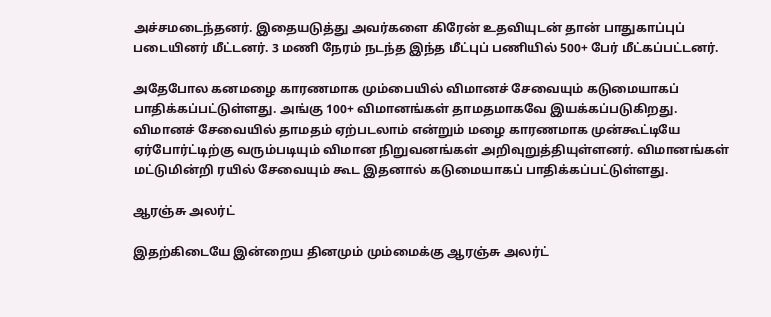அச்சமடைந்தனர். இதையடுத்து அவர்களை கிரேன் உதவியுடன் தான் பாதுகாப்புப் படையினர் மீட்டனர். 3 மணி நேரம் நடந்த இந்த மீட்புப் பணியில் 500+ பேர் மீட்கப்பட்டனர்.

அதேபோல கனமழை காரணமாக மும்பையில் விமானச் சேவையும் கடுமையாகப் பாதிக்கப்பட்டுள்ளது. அங்கு 100+ விமானங்கள் தாமதமாகவே இயக்கப்படுகிறது. விமானச் சேவையில் தாமதம் ஏற்படலாம் என்றும் மழை காரணமாக முன்கூட்டியே ஏர்போர்ட்டிற்கு வரும்படியும் விமான நிறுவனங்கள் அறிவுறுத்தியுள்ளனர். விமானங்கள் மட்டுமின்றி ரயில் சேவையும் கூட இதனால் கடுமையாகப் பாதிக்கப்பட்டுள்ளது.

ஆரஞ்சு அலர்ட்

இதற்கிடையே இன்றைய தினமும் மும்மைக்கு ஆரஞ்சு அலர்ட்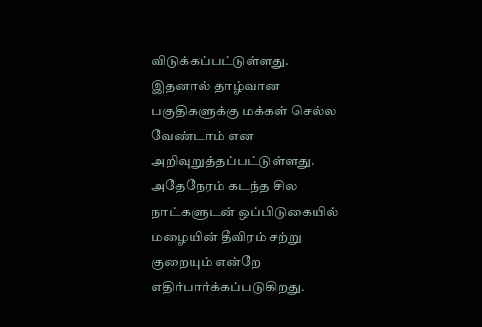விடுக்கப்பட்டுள்ளது. இதனால் தாழ்வான பகுதிகளுக்கு மக்கள் செல்ல வேண்டாம் என அறிவுறுத்தப்பட்டுள்ளது. அதேநேரம் கடந்த சில நாட்களுடன் ஒப்பிடுகையில் மழையின் தீவிரம் சற்று குறையும் என்றே எதிர்பார்க்கப்படுகிறது.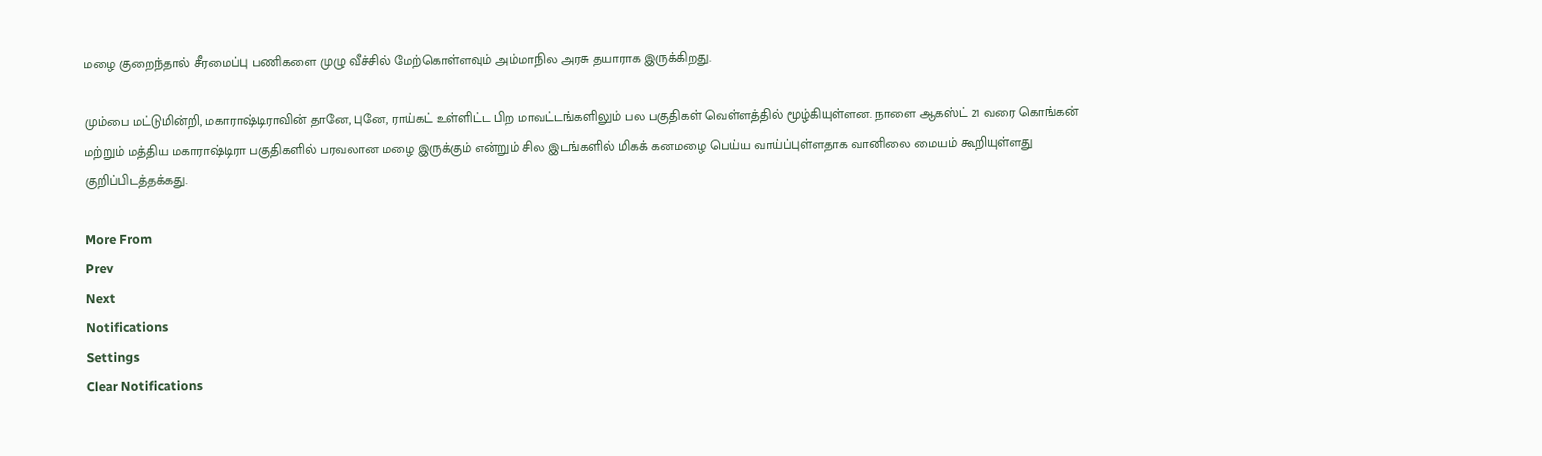மழை குறைந்தால் சீரமைப்பு பணிகளை முழு வீச்சில் மேற்கொள்ளவும் அம்மாநில அரசு தயாராக இருக்கிறது.

மும்பை மட்டுமின்றி, மகாராஷ்டிராவின் தானே, புனே, ராய்கட் உள்ளிட்ட பிற மாவட்டங்களிலும் பல பகுதிகள் வெள்ளத்தில் மூழ்கியுள்ளன. நாளை ஆகஸ்ட் 21 வரை கொங்கன் மற்றும் மத்திய மகாராஷ்டிரா பகுதிகளில் பரவலான மழை இருக்கும் என்றும் சில இடங்களில் மிகக் கனமழை பெய்ய வாய்ப்புள்ளதாக வானிலை மையம் கூறியுள்ளது குறிப்பிடத்தக்கது.

More From
Prev
Next
Notifications
Settings
Clear Notifications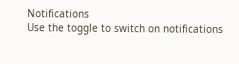Notifications
Use the toggle to switch on notifications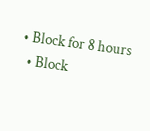• Block for 8 hours
  • Block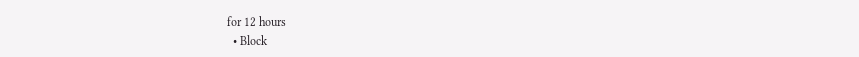for 12 hours
  • Block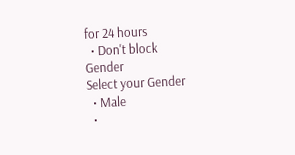for 24 hours
  • Don't block
Gender
Select your Gender
  • Male
  •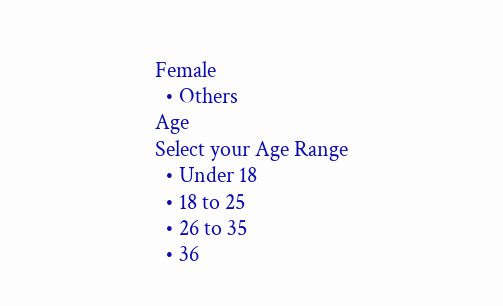Female
  • Others
Age
Select your Age Range
  • Under 18
  • 18 to 25
  • 26 to 35
  • 36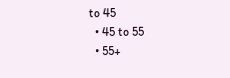to 45
  • 45 to 55
  • 55+